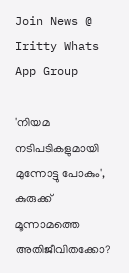Join News @ Iritty Whats App Group

'നിയമ നടിപടികളുമായി മുന്നോട്ടു പോകും', കുരുക്ക് മൂന്നാമത്തെ അതിജീവിതക്കോ?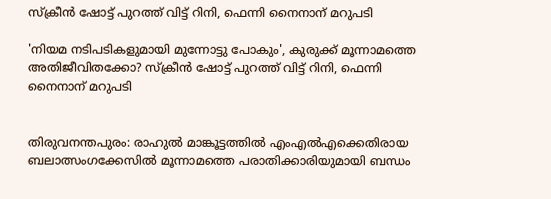സ്ക്രീൻ ഷോട്ട് പുറത്ത് വിട്ട് റിനി, ഫെന്നി നൈനാന് മറുപടി

'നിയമ നടിപടികളുമായി മുന്നോട്ടു പോകും', കുരുക്ക് മൂന്നാമത്തെ അതിജീവിതക്കോ? സ്ക്രീൻ ഷോട്ട് പുറത്ത് വിട്ട് റിനി, ഫെന്നി നൈനാന് മറുപടി


തിരുവനന്തപുരം: രാഹുൽ മാങ്കൂട്ടത്തിൽ എംഎൽഎക്കെതിരായ ബലാത്സംഗക്കേസിൽ മൂന്നാമത്തെ പരാതിക്കാരിയുമായി ബന്ധം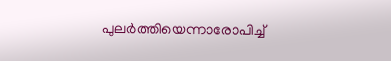പുല‌‍ർത്തിയെന്നാരോപിച്ച്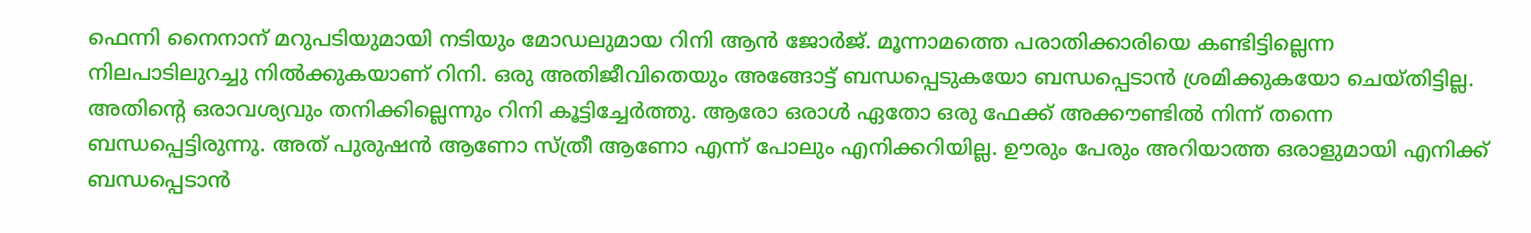ഫെന്നി നൈനാന് മറുപടിയുമായി നടിയും മോഡലുമായ റിനി ആൻ ‍ജോ‍‍‌‌‍‌ർജ്. മൂന്നാമത്തെ പരാതിക്കാരിയെ കണ്ടിട്ടില്ലെന്ന നിലപാടിലുറച്ചു നിൽക്കുകയാണ് റിനി. ഒരു അതിജീവിതെയും അങ്ങോട്ട് ബന്ധപ്പെടുകയോ ബന്ധപ്പെടാൻ ശ്രമിക്കുകയോ ചെയ്തിട്ടില്ല. അതിന്റെ ഒരാവശ്യവും തനിക്കില്ലെന്നും റിനി കൂട്ടിച്ചേ‌ർത്തു. ആരോ ഒരാൾ ഏതോ ഒരു ഫേക്ക് അക്കൗണ്ടിൽ നിന്ന് തന്നെ ബന്ധപ്പെട്ടിരുന്നു. അത് പുരുഷൻ ആണോ സ്ത്രീ ആണോ എന്ന് പോലും എനിക്കറിയില്ല. ഊരും പേരും അറിയാത്ത ഒരാളുമായി എനിക്ക് ബന്ധപ്പെടാൻ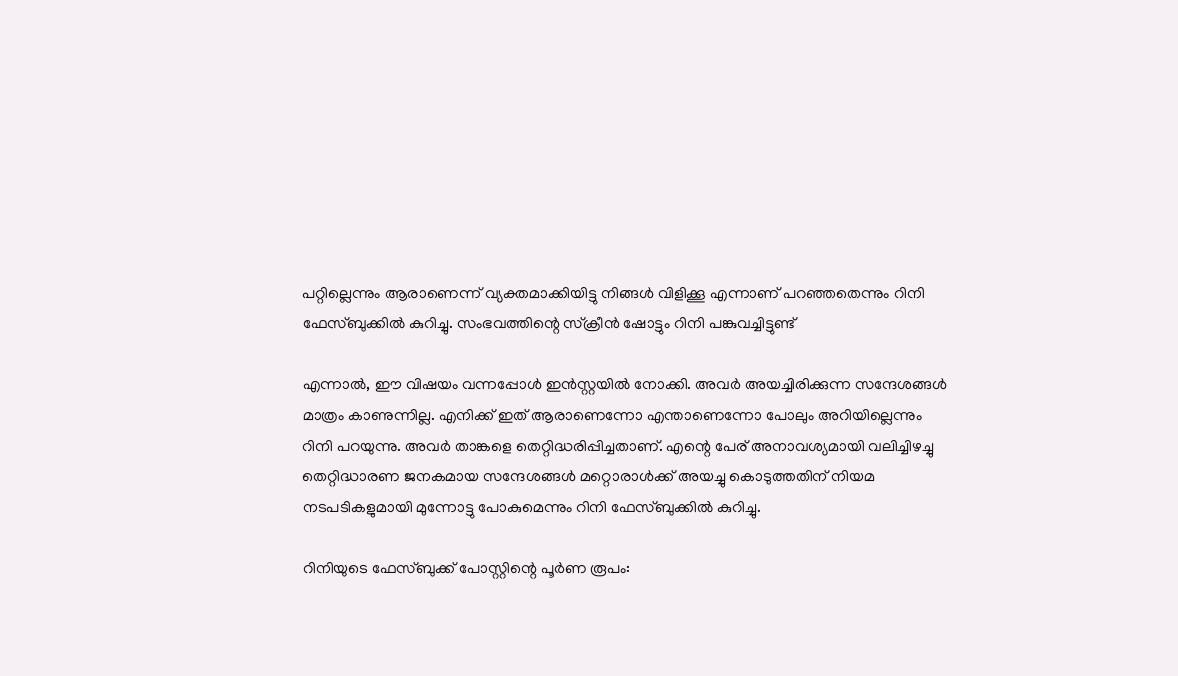പറ്റില്ലെന്നും ആരാണെന്ന് വ്യക്തമാക്കിയിട്ടു നിങ്ങൾ വിളിക്കൂ എന്നാണ് പറഞ്ഞതെന്നും റിനി ഫേസ്ബുക്കിൽ കുറിച്ചു. സംഭവത്തിന്റെ സ്ക്രീൻ ഷോട്ടും റിനി പങ്കുവച്ചിട്ടുണ്ട്

എന്നാൽ, ഈ വിഷയം വന്നപ്പോൾ ഇൻസ്റ്റയിൽ നോക്കി. അവർ അയച്ചിരിക്കുന്ന സന്ദേശങ്ങൾ മാത്രം കാണുന്നില്ല. എനിക്ക് ഇത് ആരാണെന്നോ എന്താണെന്നോ പോലും അറിയില്ലെന്നും റിനി പറയുന്നു. അവ‌ർ താങ്കളെ തെറ്റിദ്ധരിപ്പിച്ചതാണ്. എന്റെ പേര് അനാവശ്യമായി വലിച്ചിഴച്ചു തെറ്റിദ്ധാരണ ജനകമായ സന്ദേശങ്ങൾ മറ്റൊരാൾക്ക് അയച്ചു കൊടുത്തതിന് നിയമ നടപടികളുമായി മുന്നോട്ടു പോകുമെന്നും റിനി ഫേസ്ബുക്കിൽ കുറിച്ചു.

റിനിയുടെ ഫേസ്ബുക്ക് പോസ്റ്റിന്റെ പൂ‌ർണ രൂപം: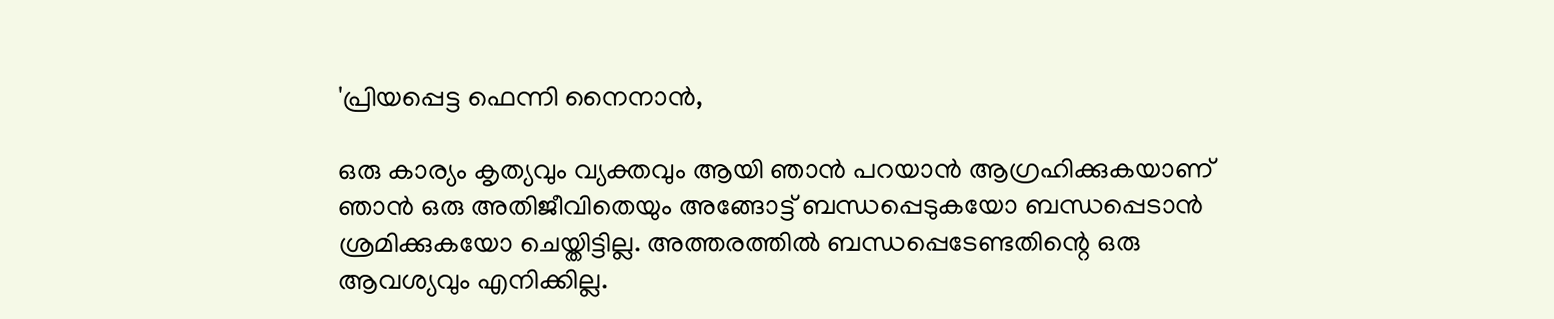'പ്രിയപ്പെട്ട ഫെന്നി നൈനാൻ,

ഒരു കാര്യം കൃത്യവും വ്യക്തവും ആയി ഞാൻ പറയാൻ ആഗ്രഹിക്കുകയാണ് ഞാൻ ഒരു അതിജീവിതെയും അങ്ങോട്ട് ബന്ധപ്പെടുകയോ ബന്ധപ്പെടാൻ ശ്രമിക്കുകയോ ചെയ്തിട്ടില്ല. അത്തരത്തിൽ ബന്ധപ്പെടേണ്ടതിന്റെ ഒരു ആവശ്യവും എനിക്കില്ല.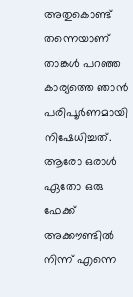അതുകൊണ്ട് തന്നെയാണ് താങ്കൾ പറഞ്ഞ കാര്യത്തെ ഞാൻ പരിപൂർണമായി നിഷേധിച്ചത്. ആരോ ഒരാൾ ഏതോ ഒരു ഫേക്ക് അക്കൗണ്ടിൽ നിന്ന് എന്നെ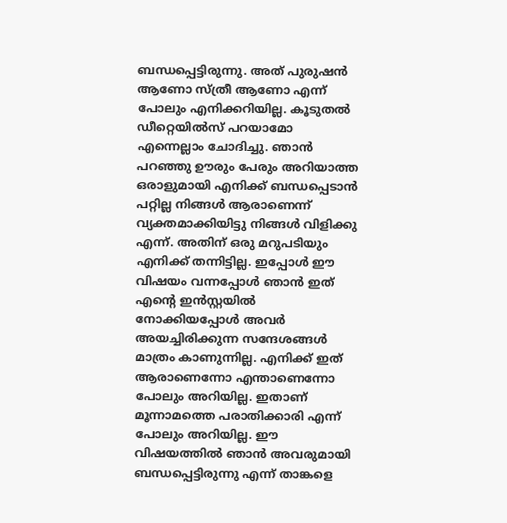ബന്ധപ്പെട്ടിരുന്നു. അത് പുരുഷൻ ആണോ സ്ത്രീ ആണോ എന്ന് പോലും എനിക്കറിയില്ല. കൂടുതൽ ഡീറ്റെയിൽസ് പറയാമോ എന്നെല്ലാം ചോദിച്ചു. ഞാൻ പറഞ്ഞു ഊരും പേരും അറിയാത്ത ഒരാളുമായി എനിക്ക് ബന്ധപ്പെടാൻ പറ്റില്ല നിങ്ങൾ ആരാണെന്ന് വ്യക്തമാക്കിയിട്ടു നിങ്ങൾ വിളിക്കു എന്ന്. അതിന് ഒരു മറുപടിയും എനിക്ക് തന്നിട്ടില്ല. ഇപ്പോൾ ഈ വിഷയം വന്നപ്പോൾ ഞാൻ ഇത് എന്റെ ഇൻസ്റ്റയിൽ നോക്കിയപ്പോൾ അവർ അയച്ചിരിക്കുന്ന സന്ദേശങ്ങൾ മാത്രം കാണുന്നില്ല. എനിക്ക് ഇത് ആരാണെന്നോ എന്താണെന്നോ പോലും അറിയില്ല. ഇതാണ് മൂന്നാമത്തെ പരാതിക്കാരി എന്ന് പോലും അറിയില്ല. ഈ വിഷയത്തിൽ ഞാൻ അവരുമായി ബന്ധപ്പെട്ടിരുന്നു എന്ന് താങ്കളെ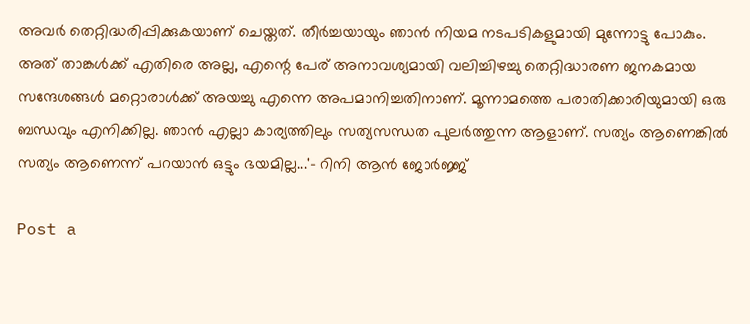അവർ തെറ്റിദ്ധരിപ്പിക്കുകയാണ് ചെയ്തത്. തീർച്ചയായും ഞാൻ നിയമ നടപടികളുമായി മുന്നോട്ടു പോകും. അത് താങ്കൾക്ക് എതിരെ അല്ല, എന്റെ പേര് അനാവശ്യമായി വലിച്ചിഴച്ചു തെറ്റിദ്ധാരണ ജനകമായ സന്ദേശങ്ങൾ മറ്റൊരാൾക്ക് അയച്ചു എന്നെ അപമാനിച്ചതിനാണ്. മൂന്നാമത്തെ പരാതിക്കാരിയുമായി ഒരു ബന്ധവും എനിക്കില്ല. ഞാൻ എല്ലാ കാര്യത്തിലും സത്യസന്ധത പുലർത്തുന്ന ആളാണ്. സത്യം ആണെങ്കിൽ സത്യം ആണെന്ന് പറയാൻ ഒട്ടും ഭയമില്ല...'- റിനി ആൻ ജോർ‍ജ്ജ്

Post a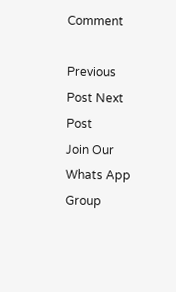Comment

Previous Post Next Post
Join Our Whats App Group